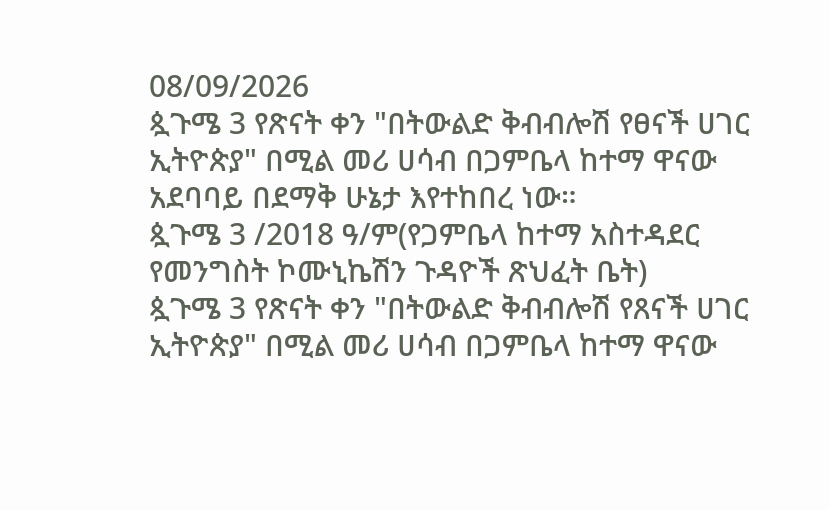08/09/2026
ጷጉሜ 3 የጽናት ቀን "በትውልድ ቅብብሎሽ የፀናች ሀገር ኢትዮጵያ" በሚል መሪ ሀሳብ በጋምቤላ ከተማ ዋናው አደባባይ በደማቅ ሁኔታ እየተከበረ ነው።
ጷጉሜ 3 /2018 ዓ/ም(የጋምቤላ ከተማ አስተዳደር የመንግስት ኮሙኒኬሽን ጉዳዮች ጽህፈት ቤት)
ጷጉሜ 3 የጽናት ቀን "በትውልድ ቅብብሎሽ የጸናች ሀገር ኢትዮጵያ" በሚል መሪ ሀሳብ በጋምቤላ ከተማ ዋናው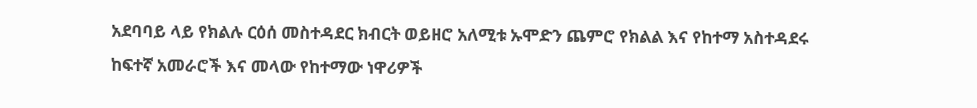አደባባይ ላይ የክልሉ ርዕሰ መስተዳደር ክብርት ወይዘሮ አለሚቱ ኡሞድን ጨምሮ የክልል እና የከተማ አስተዳደሩ ከፍተኛ አመራሮች እና መላው የከተማው ነዋሪዎች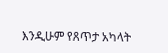እንዲሁም የጸጥታ አካላት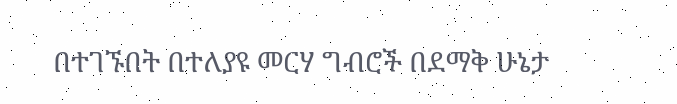በተገኙበት በተለያዩ መርሃ ግብሮች በደማቅ ሁኔታ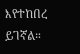እየተከበረ ይገኛል።